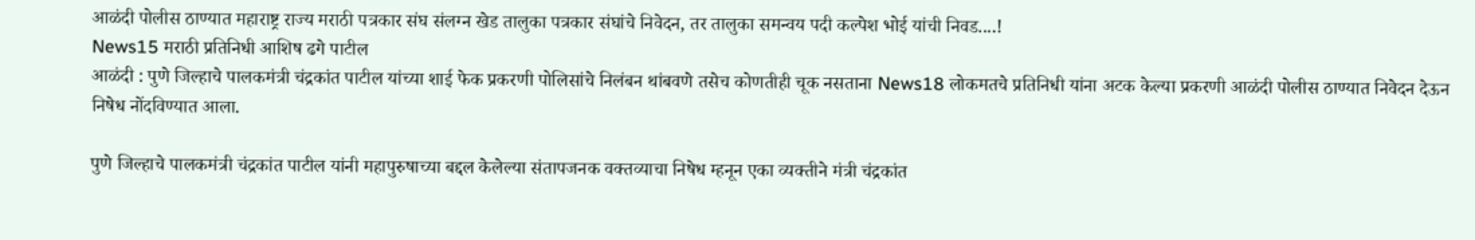आळंदी पोलीस ठाण्यात महाराष्ट्र राज्य मराठी पत्रकार संघ संलग्न खेड तालुका पत्रकार संघांचे निवेदन, तर तालुका समन्वय पदी कल्पेश भोई यांची निवड....!
News15 मराठी प्रतिनिधी आशिष ढगे पाटील
आळंदी : पुणे जिल्हाचे पालकमंत्री चंद्रकांत पाटील यांच्या शाई फेक प्रकरणी पोलिसांचे निलंबन थांबवणे तसेच कोणतीही चूक नसताना News18 लोकमतचे प्रतिनिधी यांना अटक केल्या प्रकरणी आळंदी पोलीस ठाण्यात निवेदन देऊन निषेध नोंदविण्यात आला.

पुणे जिल्हाचे पालकमंत्री चंद्रकांत पाटील यांनी महापुरुषाच्या बद्दल केलेल्या संतापजनक वक्तव्याचा निषेध म्हनून एका व्यक्तीने मंत्री चंद्रकांत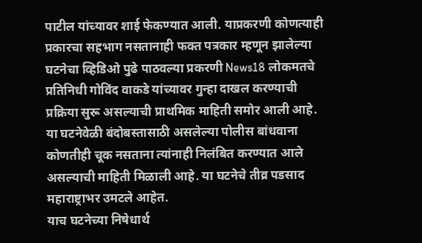पाटील यांच्यावर शाई फेकण्यात आली. याप्रकरणी कोणत्याही प्रकारचा सहभाग नसतानाही फक्त पत्रकार म्हणून झालेल्या घटनेचा व्हिडिओ पुढे पाठवल्या प्रकरणी News18 लोकमतचे प्रतिनिधी गोविंद वाकडे यांच्यावर गुन्हा दाखल करण्याची प्रक्रिया सुरू असल्याची प्राथमिक माहिती समोर आली आहे.
या घटनेवेळी बंदोबस्तासाठी असलेल्या पोलीस बांधवाना कोणतीही चूक नसताना त्यांनाही निलंबित करण्यात आले असल्याची माहिती मिळाली आहे. या घटनेचे तीव्र पडसाद महाराष्ट्राभर उमटले आहेत.
याच घटनेच्या निषेधार्थ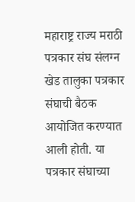महाराष्ट्र राज्य मराठी पत्रकार संघ संलग्न खेड तालुका पत्रकार संघाची बैठक आयोजित करण्यात आली होती. या पत्रकार संघाच्या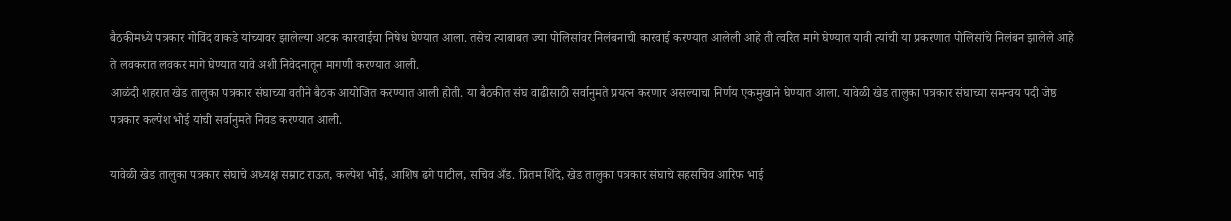बैठकीमध्ये पत्रकार गोविंद वाकडे यांच्यावर झालेल्या अटक कारवाईचा निषेध घेण्यात आला. तसेच त्याबाबत ज्या पोलिसांवर निलंबनाची कारवाई करण्यात आलेली आहे ती त्वरित मागे घेण्यात यावी त्यांची या प्रकरणात पोलिसांचे निलंबन झालेले आहे ते लवकरात लवकर मागे घेण्यात यावे अशी निवेदनातून मागणी करण्यात आली.
आळंदी शहरात खेड तालुका पत्रकार संघाच्या वतीने बैठक आयोजित करण्यात आली होती. या बैठकीत संघ वाढीसाठी सर्वानुमते प्रयत्न करणार असल्याचा निर्णय एकमुखाने घेण्यात आला. यावेळी खेड तालुका पत्रकार संघाच्या समन्वय पदी जेष्ठ पत्रकार कल्पेश भोई यांची सर्वानुमते निवड करण्यात आली.

यावेळी खेड तालुका पत्रकार संघाचे अध्यक्ष सम्राट राऊत, कल्पेश भोई, आशिष ढगे पाटील, सचिव अँड. प्रितम शिंदे, खेड तालुका पत्रकार संघाचे सहसचिव आरिफ भाई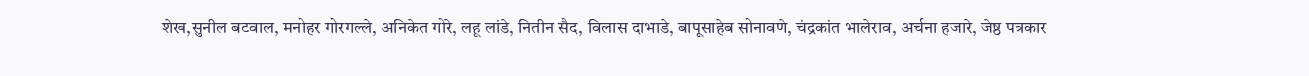शेख,सुनील बटवाल, मनोहर गोरगल्ले, अनिकेत गोरे, लहू लांडे, नितीन सैद, विलास दाभाडे, बापूसाहेब सोनावणे, चंद्रकांत भालेराव, अर्चना हजारे, जेष्ठ पत्रकार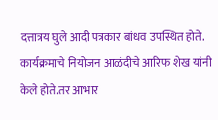दत्तात्रय घुले आदी पत्रकार बांधव उपस्थित होते. कार्यक्रमाचे नियोजन आळंदीचे आरिफ शेख यांनी केले होते.तर आभार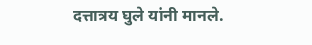दत्तात्रय घुले यांनी मानले.